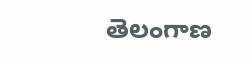తెలంగాణ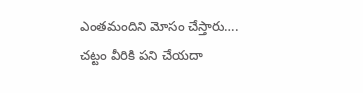ఎంతమందిని మోసం చేస్తారు…. చట్టం వీరికి పని చేయదా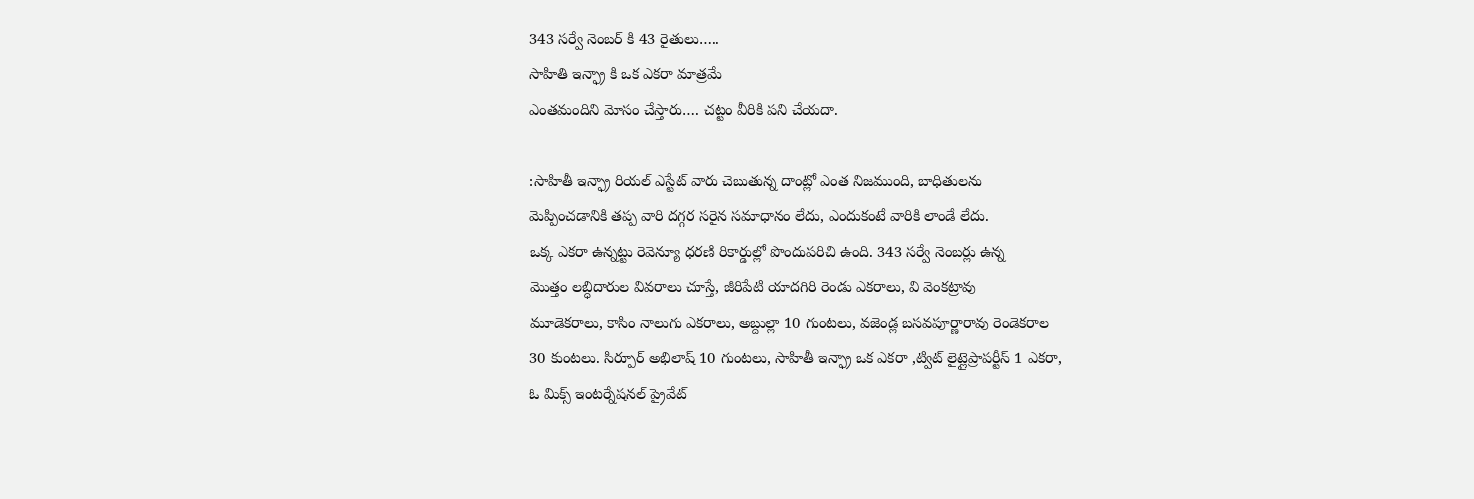343 సర్వే నెంబర్ కి 43 రైతులు…..
సాహితి ఇన్ఫ్రా కి ఒక ఎకరా మాత్రమే
ఎంతమందిని మోసం చేస్తారు…. చట్టం వీరికి పని చేయదా.

:సాహితీ ఇన్ఫ్రా రియల్ ఎస్టేట్ వారు చెబుతున్న దాంట్లో ఎంత నిజముంది, బాధితులను
మెప్పించడానికి తప్ప వారి దగ్గర సరైన సమాధానం లేదు, ఎందుకంటే వారికి లాండే లేదు.
ఒక్క ఎకరా ఉన్నట్టు రెవెన్యూ ధరణి రికార్డుల్లో పొందుపరిచి ఉంది. 343 సర్వే నెంబర్లు ఉన్న
మొత్తం లబ్ధిదారుల వివరాలు చూస్తే, జీరిపేటి యాదగిరి రెండు ఎకరాలు, వి వెంకట్రావు
మూడెకరాలు, కాసిం నాలుగు ఎకరాలు, అబ్దుల్లా 10 గుంటలు, వజెండ్ల బసవపూర్ణారావు రెండెకరాల
30 కుంటలు. సిర్పూర్ అభిలాష్ 10 గుంటలు, సాహితీ ఇన్ఫ్రా ఒక ఎకరా ,ట్విట్ లైట్లైప్రాపర్టీస్ 1 ఎకరా,
ఓ మిక్స్ ఇంటర్నేషనల్ ప్రైవేట్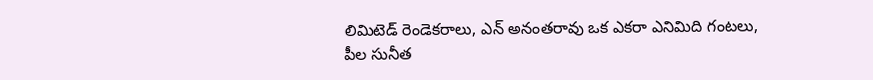లిమిటెడ్ రెండెకరాలు, ఎన్ అనంతరావు ఒక ఎకరా ఎనిమిది గంటలు,
పీల సునీత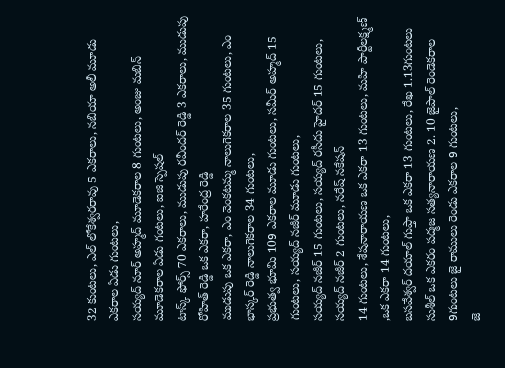32 కుంటలు, ఎల్ లోకేశ్వరరావు 5 ఎకరాలు, నబియా అలీ మూడు ఎకరాల ఏడు గుంటలు,
సయ్యద్ నూర్ అహ్మద్ మూడెకరాల 8 గుంటలు, అంజు మబిన్ మూడెకరాల ఏడు గంటలు, ఐజి స్పెషల్
టాస్క్ ఫోర్స్ 70 ఎకరాలు, ముడుపు రవీందర్ రెడ్డి 3 ఎకరాలు, ముడుపు రోహిత్ రెడ్డి ఒక ఎకరా, హరేంద్ర రెడ్డి
ముడుపు ఒక ఎకరా, ఎం వెంకటమ్మ నాలుగెకరాల 35 గుంటలు, ఎం భాస్కర్ రెడ్డి నాలుగెకరాల 34 గుంటలు,
ప్రభుత్వ భూమి 109 ఎకరాల మూడు గుంటలు, సమీర్ అహ్మద్ 15 గుంటలు, సయ్యద్ నజీర్ మూడు గుంటలు,
సయ్యద్ నజీర్ 15 గుంటలు, సయ్యద్ రసీదు హైదర్ 15 గుంటలు, సయ్యద్ నజీర్ 2 గుంటలు, నరేష్ నకేషన్
14 గుంటలు, శేషనారాయణ ఒక ఎకరా 13 గుంటలు, మహి పార్టీలక్ష్మణ్ ,ఒక ఎకరా 14 గుంటలు,
బసవేశ్వర్ దయాల్ గుప్తా ఒక ఎకరా 13 గుంటలు, రేఖ 1.13గుంటలు సుశీల్ ఒక ఎకరం పద్మజ సత్యనారాయణ 2. 10 జైపాల్ రెండెకరాల 9గుంటలు జై రాములు రెండు ఎకరాల 9 గుంటలు,
జె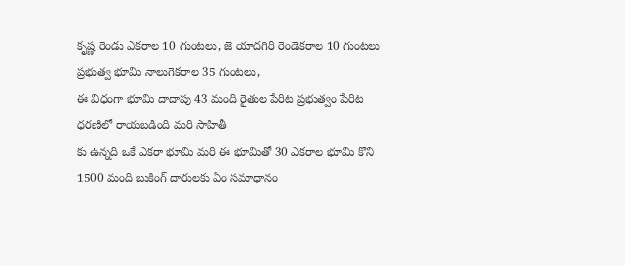కృష్ణ రెండు ఎకరాల 10 గుంటలు, జె యాదగిరి రెండెకరాల 10 గుంటలు ప్రభుత్వ భూమి నాలుగెకరాల 35 గుంటలు,
ఈ విధంగా భూమి దాదాపు 43 మంది రైతుల పేరిట ప్రభుత్వం పేరిట ధరణిలో రాయబడింది మరి సాహితీ
కు ఉన్నది ఒకే ఎకరా భూమి మరి ఈ భూమితో 30 ఎకరాల భూమి కొని 1500 మంది బుకింగ్ దారులకు ఏం సమాధానం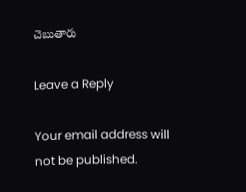చెబుతారు

Leave a Reply

Your email address will not be published.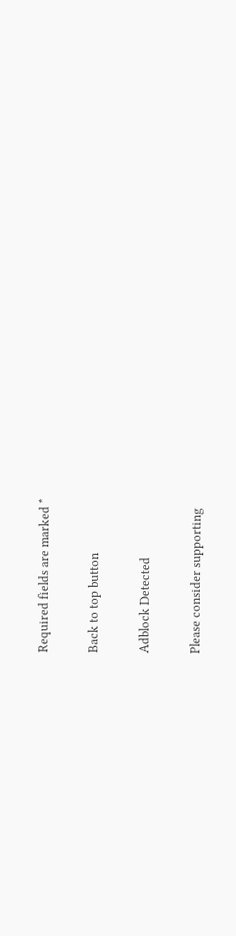Required fields are marked *

Back to top button

Adblock Detected

Please consider supporting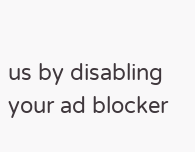us by disabling your ad blocker